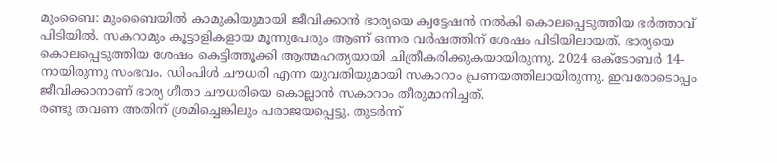മുംബൈ: മുംബൈയിൽ കാമുകിയുമായി ജീവിക്കാൻ ഭാര്യയെ ക്വട്ടേഷൻ നൽകി കൊലപ്പെടുത്തിയ ഭർത്താവ് പിടിയിൽ. സകറാമും കൂട്ടാളികളായ മൂന്നുപേരും ആണ് ഒന്നര വർഷത്തിന് ശേഷം പിടിയിലായത്. ഭാര്യയെ കൊലപ്പെടുത്തിയ ശേഷം കെട്ടിത്തൂക്കി ആത്മഹത്യയായി ചിത്രീകരിക്കുകയായിരുന്നു. 2024 ഒക്ടോബർ 14-നായിരുന്നു സംഭവം. ഡിംപിൾ ചൗധരി എന്ന യുവതിയുമായി സകാറാം പ്രണയത്തിലായിരുന്നു. ഇവരോടൊപ്പം ജീവിക്കാനാണ് ഭാര്യ ഗീതാ ചൗധരിയെ കൊല്ലാൻ സകാറാം തീരുമാനിച്ചത്.
രണ്ടു തവണ അതിന് ശ്രമിച്ചെങ്കിലും പരാജയപ്പെട്ടു. തുടർന്ന്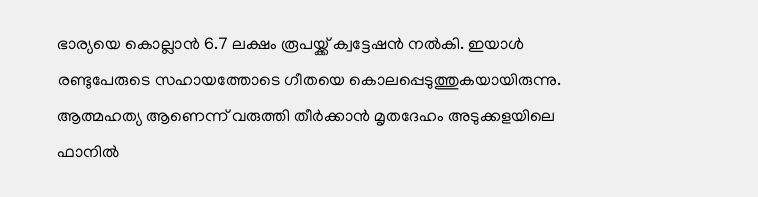ഭാര്യയെ കൊല്ലാൻ 6.7 ലക്ഷം രൂപയ്ക്ക് ക്വട്ടേഷൻ നൽകി. ഇയാൾ രണ്ടുപേരുടെ സഹായത്തോടെ ഗീതയെ കൊലപ്പെടുത്തുകയായിരുന്നു. ആത്മഹത്യ ആണെന്ന് വരുത്തി തീർക്കാൻ മൃതദേഹം അടുക്കളയിലെ ഫാനിൽ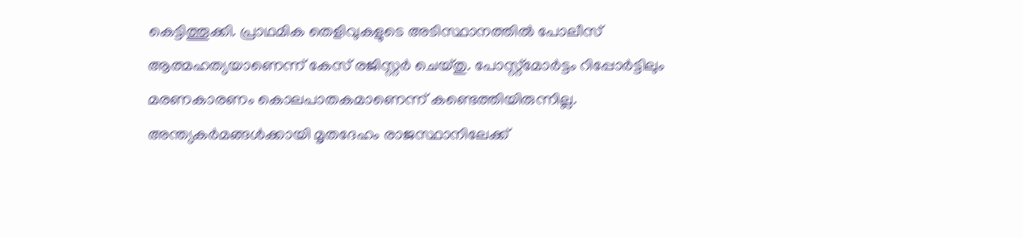കെട്ടിത്തൂക്കി. പ്രാഥമിക തെളിവുകളുടെ അടിസ്ഥാനത്തിൽ പോലീസ് ആത്മഹത്യയാണെന്ന് കേസ് രജിസ്റ്റർ ചെയ്തു. പോസ്റ്റ്മോർട്ടം റിപ്പോർട്ടിലും മരണകാരണം കൊലപാതകമാണെന്ന് കണ്ടെത്തിയിരുന്നില്ല. അന്ത്യകർമങ്ങൾക്കായി മൃതദേഹം രാജസ്ഥാനിലേക്ക്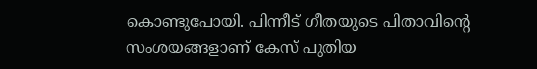കൊണ്ടുപോയി. പിന്നീട് ഗീതയുടെ പിതാവിന്റെ സംശയങ്ങളാണ് കേസ് പുതിയ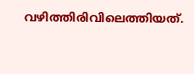വഴിത്തിരിവിലെത്തിയത്.